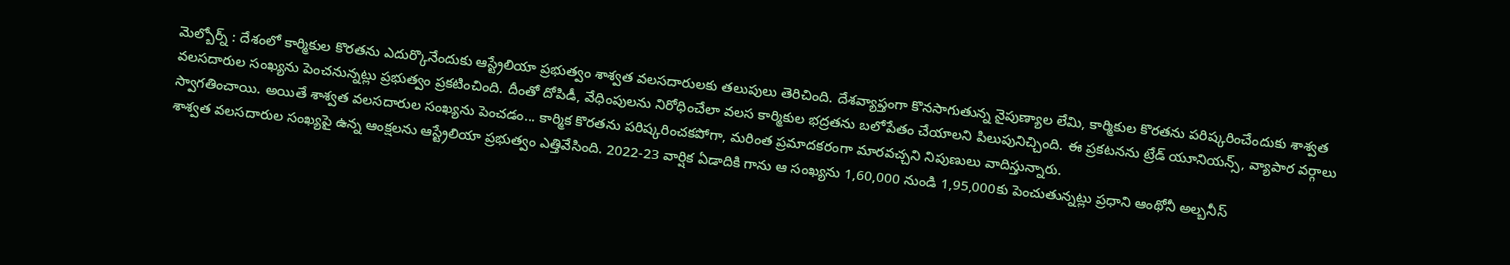మెల్బోర్న్ : దేశంలో కార్మికుల కొరతను ఎదుర్కొనేందుకు ఆస్ట్రేలియా ప్రభుత్వం శాశ్వత వలసదారులకు తలుపులు తెరిచింది. దేశవ్యాప్తంగా కొనసాగుతున్న నైపుణ్యాల లేమి, కార్మికుల కొరతను పరిష్కరించేందుకు శాశ్వత వలసదారుల సంఖ్యను పెంచనున్నట్లు ప్రభుత్వం ప్రకటించింది. దీంతో దోపిడీ, వేధింపులను నిరోధించేలా వలస కార్మికుల భద్రతను బలోపేతం చేయాలని పిలుపునిచ్చింది. ఈ ప్రకటనను ట్రేడ్ యూనియన్స్, వ్యాపార వర్గాలు స్వాగతించాయి. అయితే శాశ్వత వలసదారుల సంఖ్యను పెంచడం... కార్మిక కొరతను పరిష్కరించకపోగా, మరింత ప్రమాదకరంగా మారవచ్చని నిపుణులు వాదిస్తున్నారు.
శాశ్వత వలసదారుల సంఖ్యపై ఉన్న ఆంక్షలను ఆస్ట్రేలియా ప్రభుత్వం ఎత్తివేసింది. 2022-23 వార్షిక ఏడాదికి గాను ఆ సంఖ్యను 1,60,000 నుండి 1,95,000కు పెంచుతున్నట్లు ప్రధాని ఆంథోనీ అల్బనీస్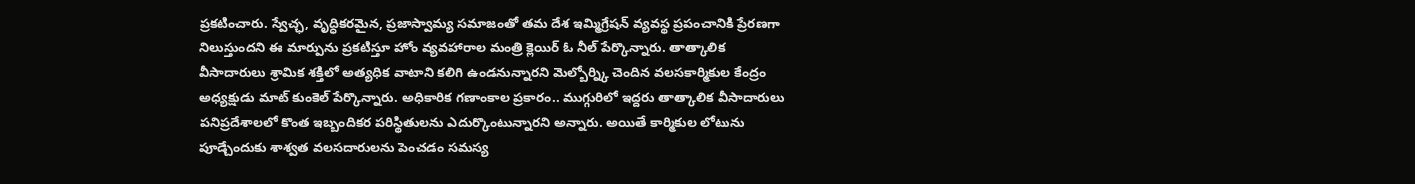ప్రకటించారు. స్వేచ్ఛ, వృద్ధికరమైన, ప్రజాస్వామ్య సమాజంతో తమ దేశ ఇమ్మిగ్రేషన్ వ్యవస్థ ప్రపంచానికి ప్రేరణగా నిలుస్తుందని ఈ మార్పును ప్రకటిస్తూ హోం వ్యవహారాల మంత్రి క్లెయిర్ ఓ నీల్ పేర్కొన్నారు. తాత్కాలిక వీసాదారులు శ్రామిక శక్తిలో అత్యధిక వాటాని కలిగి ఉండనున్నారని మెల్బోర్న్కి చెందిన వలసకార్మికుల కేంద్రం అధ్యక్షుడు మాట్ కుంకెల్ పేర్కొన్నారు. అధికారిక గణాంకాల ప్రకారం.. ముగ్గురిలో ఇద్దరు తాత్కాలిక వీసాదారులు పనిప్రదేశాలలో కొంత ఇబ్బందికర పరిస్థితులను ఎదుర్కొంటున్నారని అన్నారు. అయితే కార్మికుల లోటును పూడ్చేందుకు శాశ్వత వలసదారులను పెంచడం సమస్య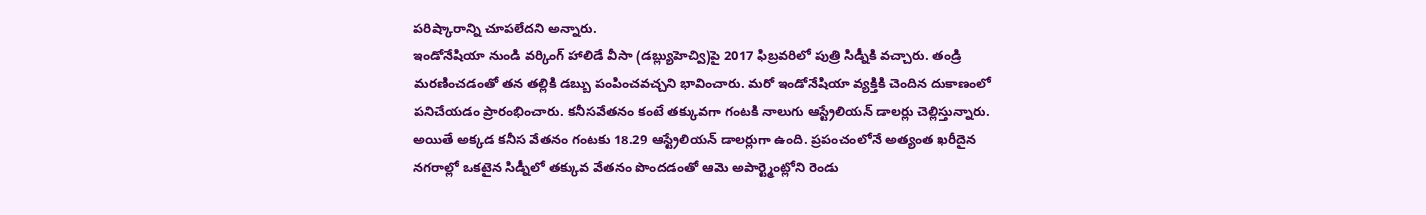పరిష్కారాన్ని చూపలేదని అన్నారు.
ఇండోనేషియా నుండి వర్కింగ్ హాలిడే వీసా (డబ్ల్యుహెచ్వి)పై 2017 ఫిబ్రవరిలో పుత్రి సిడ్నీకి వచ్చారు. తండ్రి మరణించడంతో తన తల్లికి డబ్బు పంపించవచ్చని భావించారు. మరో ఇండోనేషియా వ్యక్తికి చెందిన దుకాణంలో పనిచేయడం ప్రారంభించారు. కనీసవేతనం కంటే తక్కువగా గంటకి నాలుగు ఆస్ట్రేలియన్ డాలర్లు చెల్లిస్తున్నారు. అయితే అక్కడ కనీస వేతనం గంటకు 18.29 ఆస్ట్రేలియన్ డాలర్లుగా ఉంది. ప్రపంచంలోనే అత్యంత ఖరీదైన నగరాల్లో ఒకటైన సిడ్నీలో తక్కువ వేతనం పొందడంతో ఆమె అపార్ట్మెంట్లోని రెండు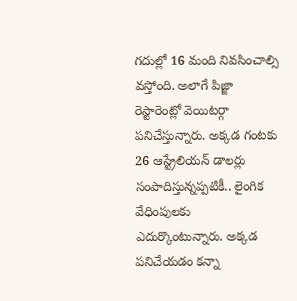గదుల్లో 16 మంది నివసించాల్సి వస్తోంది. అలాగే పిజ్జా రెస్టారెంట్లో వెయిటర్గా పనిచేస్తున్నారు. అక్కడ గంటకు 26 ఆస్ట్రేలియన్ డాలర్లు సంపాదిస్తున్నప్పటికీ.. లైంగిక వేధింపులకు ఎదుర్కొంటున్నారు. అక్కడ పనిచేయడం కన్నా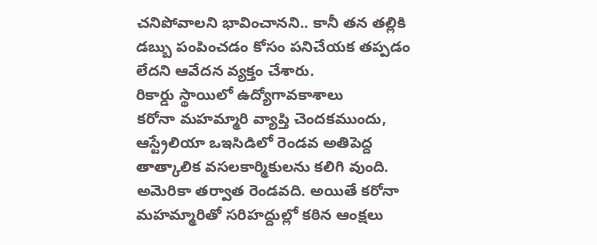చనిపోవాలని భావించానని.. కానీ తన తల్లికి డబ్బు పంపించడం కోసం పనిచేయక తప్పడం లేదని ఆవేదన వ్యక్తం చేశారు.
రికార్డు స్థాయిలో ఉద్యోగావకాశాలు
కరోనా మహమ్మారి వ్యాప్తి చెందకముందు, ఆస్ట్రేలియా ఒఇసిడిలో రెండవ అతిపెద్ద తాత్కాలిక వసలకార్మికులను కలిగి వుంది. అమెరికా తర్వాత రెండవది. అయితే కరోనా మహమ్మారితో సరిహద్దుల్లో కఠిన ఆంక్షలు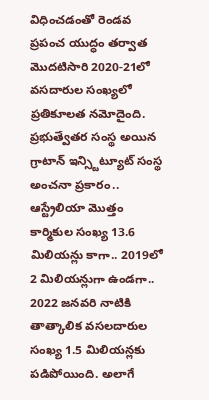విధించడంతో రెండవ ప్రపంచ యుద్ధం తర్వాత మొదటిసారి 2020-21లో వసదారుల సంఖ్యలో ప్రతికూలత నమోదైంది.
ప్రభుత్వేతర సంస్థ అయిన గ్రాటాన్ ఇన్స్టిట్యూట్ సంస్థ అంచనా ప్రకారం.. ఆస్ట్రేలియా మొత్తం కార్మికుల సంఖ్య 13.6 మిలియన్లు కాగా.. 2019లో 2 మిలియన్లుగా ఉండగా.. 2022 జనవరి నాటికి తాత్కాలిక వసలదారుల సంఖ్య 1.5 మిలియన్లకు పడిపోయింది. అలాగే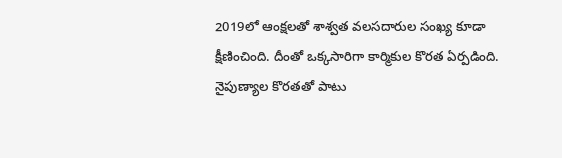2019లో ఆంక్షలతో శాశ్వత వలసదారుల సంఖ్య కూడా క్షీణించింది. దీంతో ఒక్కసారిగా కార్మికుల కొరత ఏర్పడింది. నైపుణ్యాల కొరతతో పాటు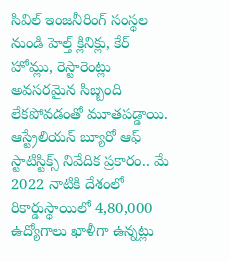సివిల్ ఇంజనీరింగ్ సంస్థల నుండి హెల్త్ క్లినిక్లు, కేర్ హోమ్లు, రెస్టారెంట్లు అవసరమైన సిబ్బంది లేకపోవడంతో మూతపడ్డాయి. ఆస్ట్రేలియన్ బ్యూరో ఆఫ్ స్టాటిస్టిక్స్ నివేదిక ప్రకారం.. మే 2022 నాటికి దేశంలో రికార్డుస్థాయిలో 4,80,000 ఉద్యోగాలు ఖాళీగా ఉన్నట్లు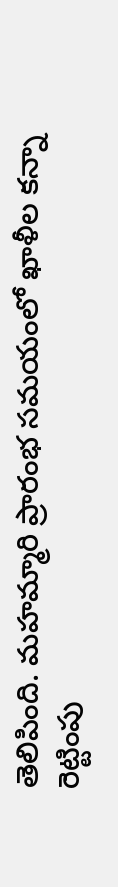తెలిపింది. మహమ్మారి ప్రారంభ సమయంలో ఖాళీల కన్నా రెట్టింపు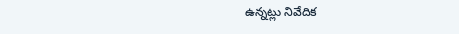ఉన్నట్లు నివేదిక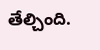తేల్చింది.